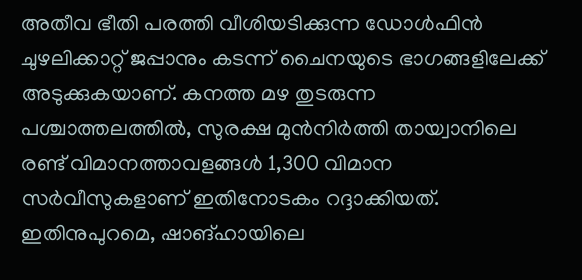അതീവ ഭീതി പരത്തി വീശിയടിക്കുന്ന ഡോൾഫിൻ ചുഴലിക്കാറ്റ് ജപ്പാനും കടന്ന് ചൈനയുടെ ഭാഗങ്ങളിലേക്ക് അടുക്കുകയാണ്. കനത്ത മഴ തുടരുന്ന പശ്ചാത്തലത്തിൽ, സുരക്ഷ മുൻനിർത്തി തായ്വാനിലെ രണ്ട് വിമാനത്താവളങ്ങൾ 1,300 വിമാന സർവീസുകളാണ് ഇതിനോടകം റദ്ദാക്കിയത്.
ഇതിനുപുറമെ, ഷാങ്ഹായിലെ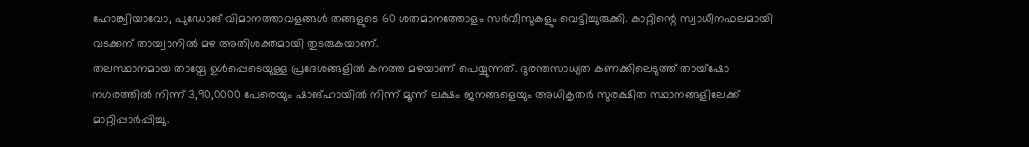ഹോങ്ക്വിയാവോ, പുഡോങ് വിമാനത്താവളങ്ങൾ തങ്ങളുടെ 60 ശതമാനത്തോളം സർവീസുകളും വെട്ടിച്ചുരുക്കി. കാറ്റിന്റെ സ്വാധീനഫലമായി വടക്കന് തായ്വാനിൽ മഴ അതിശക്തമായി തുടരുകയാണ്.
തലസ്ഥാനമായ തായ്പേ ഉൾപ്പെടെയുള്ള പ്രദേശങ്ങളിൽ കനത്ത മഴയാണ് പെയ്യുന്നത്. ദുരന്തസാധ്യത കണക്കിലെടുത്ത് തായ്ഷോ നഗരത്തിൽ നിന്ന് 3,90,0000 പേരെയും ഷാങ്ഹായിൽ നിന്ന് മൂന്ന് ലക്ഷം ജനങ്ങളെയും അധികൃതർ സുരക്ഷിത സ്ഥാനങ്ങളിലേക്ക് മാറ്റിപ്പാർപ്പിച്ചു.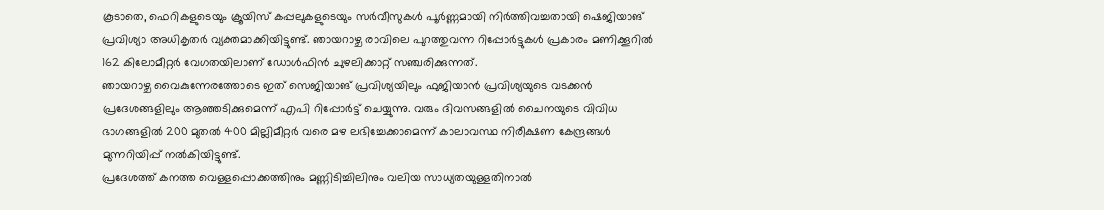കൂടാതെ, ഫെറികളുടെയും ക്രൂയിസ് കപ്പലുകളുടെയും സർവീസുകൾ പൂർണ്ണമായി നിർത്തിവച്ചതായി ഷെജിയാങ് പ്രവിശ്യാ അധികൃതർ വ്യക്തമാക്കിയിട്ടുണ്ട്. ഞായറാഴ്ച രാവിലെ പുറത്തുവന്ന റിപ്പോർട്ടുകൾ പ്രകാരം മണിക്കൂറിൽ 162 കിലോമീറ്റർ വേഗതയിലാണ് ഡോൾഫിൻ ചുഴലിക്കാറ്റ് സഞ്ചരിക്കുന്നത്.
ഞായറാഴ്ച വൈകുന്നേരത്തോടെ ഇത് സെജിയാങ് പ്രവിശ്യയിലും ഫുജിയാൻ പ്രവിശ്യയുടെ വടക്കൻ പ്രദേശങ്ങളിലും ആഞ്ഞടിക്കുമെന്ന് എപി റിപ്പോർട്ട് ചെയ്യുന്നു. വരും ദിവസങ്ങളിൽ ചൈനയുടെ വിവിധ ഭാഗങ്ങളിൽ 200 മുതൽ 400 മില്ലിമീറ്റർ വരെ മഴ ലഭിച്ചേക്കാമെന്ന് കാലാവസ്ഥ നിരീക്ഷണ കേന്ദ്രങ്ങൾ മുന്നറിയിപ്പ് നൽകിയിട്ടുണ്ട്.
പ്രദേശത്ത് കനത്ത വെള്ളപ്പൊക്കത്തിനും മണ്ണിടിച്ചിലിനും വലിയ സാധ്യതയുള്ളതിനാൽ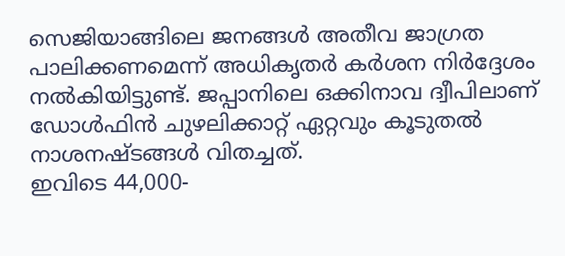സെജിയാങ്ങിലെ ജനങ്ങൾ അതീവ ജാഗ്രത പാലിക്കണമെന്ന് അധികൃതർ കർശന നിർദ്ദേശം നൽകിയിട്ടുണ്ട്. ജപ്പാനിലെ ഒക്കിനാവ ദ്വീപിലാണ് ഡോൾഫിൻ ചുഴലിക്കാറ്റ് ഏറ്റവും കൂടുതൽ നാശനഷ്ടങ്ങൾ വിതച്ചത്.
ഇവിടെ 44,000-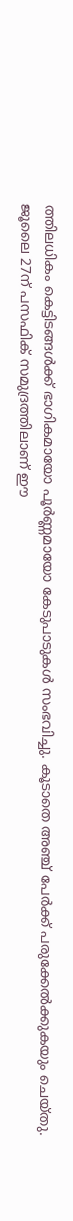ത്തിലധികം കെട്ടിടങ്ങൾക്ക് ഭാഗികമായോ പൂർണ്ണമായോ കേടുപാടുകൾ സംഭവിച്ചു. കൂടാതെ അഞ്ച് പേർക്ക് പരുക്കേൽക്കുകയും ചെയ്തു.
ജൂലൈ 27ന് പസഫിക് സമുദ്രത്തിലാണ് ഈ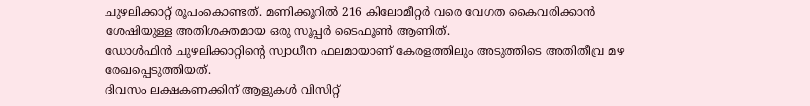ചുഴലിക്കാറ്റ് രൂപംകൊണ്ടത്. മണിക്കൂറിൽ 216 കിലോമീറ്റർ വരെ വേഗത കൈവരിക്കാൻ ശേഷിയുള്ള അതിശക്തമായ ഒരു സൂപ്പർ ടൈഫൂൺ ആണിത്.
ഡോൾഫിൻ ചുഴലിക്കാറ്റിന്റെ സ്വാധീന ഫലമായാണ് കേരളത്തിലും അടുത്തിടെ അതിതീവ്ര മഴ രേഖപ്പെടുത്തിയത്.
ദിവസം ലക്ഷകണക്കിന് ആളുകൾ വിസിറ്റ്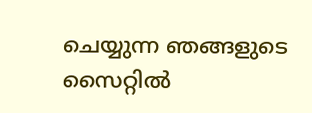ചെയ്യുന്ന ഞങ്ങളുടെ സൈറ്റിൽ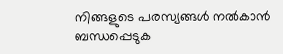നിങ്ങളുടെ പരസ്യങ്ങൾ നൽകാൻ ബന്ധപ്പെടുക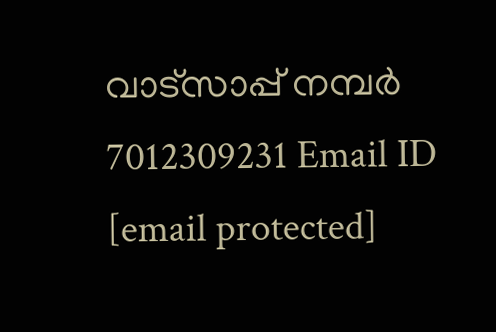വാട്സാപ്പ് നമ്പർ 7012309231 Email ID [email protected]